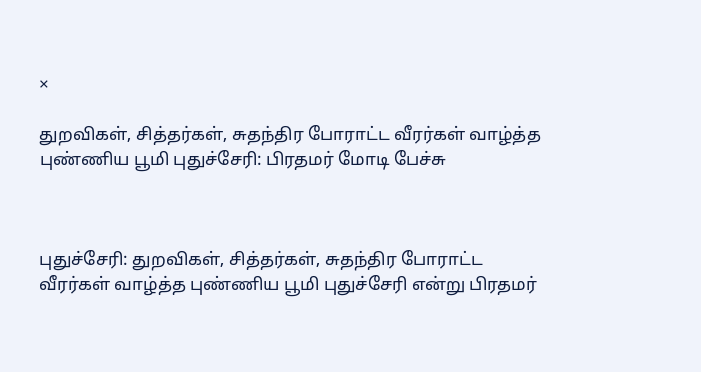×

துறவிகள், சித்தர்கள், சுதந்திர போராட்ட வீரர்கள் வாழ்த்த புண்ணிய பூமி புதுச்சேரி: பிரதமர் மோடி பேச்சு



புதுச்சேரி: துறவிகள், சித்தர்கள், சுதந்திர போராட்ட வீரர்கள் வாழ்த்த புண்ணிய பூமி புதுச்சேரி என்று பிரதமர்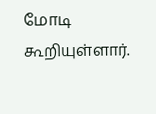மோடி கூறியுள்ளார்.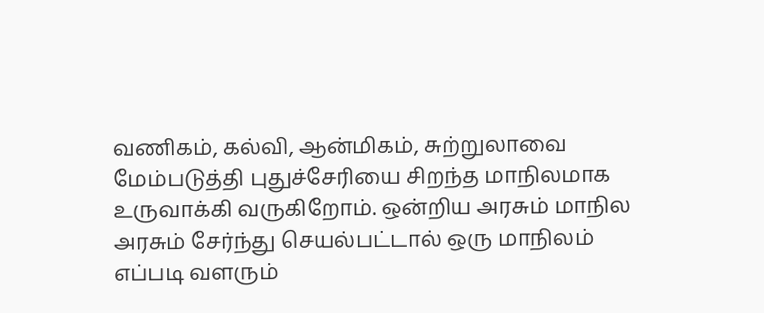வணிகம், கல்வி, ஆன்மிகம், சுற்றுலாவை மேம்படுத்தி புதுச்சேரியை சிறந்த மாநிலமாக உருவாக்கி வருகிறோம். ஒன்றிய அரசும் மாநில அரசும் சேர்ந்து செயல்பட்டால் ஒரு மாநிலம் எப்படி வளரும்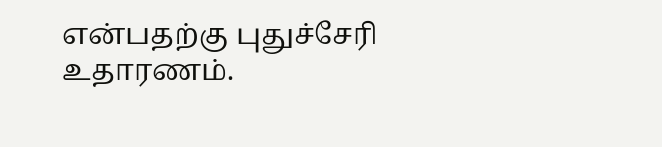என்பதற்கு புதுச்சேரி உதாரணம்.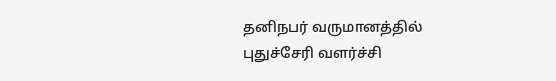தனிநபர் வருமானத்தில் புதுச்சேரி வளர்ச்சி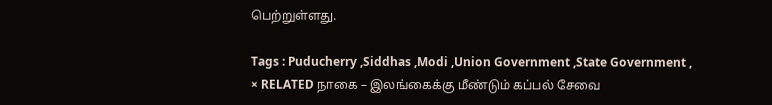பெற்றுள்ளது.

Tags : Puducherry ,Siddhas ,Modi ,Union Government ,State Government ,
× RELATED நாகை – இலங்கைக்கு மீண்டும் கப்பல் சேவை